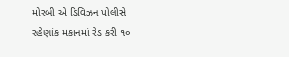મોરબી એ ડિવિઝન પોલીસે રહેણાંક મકાનમાં રેડ કરી ૧૦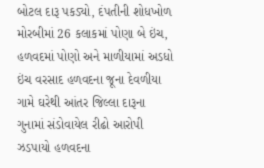બોટલ દારૂ પકડ્યો, દંપતીની શોધખોળ મોરબીમાં 26 કલાકમાં પોણા બે ઇંચ, હળવદમાં પોણો અને માળીયામાં અડધો ઇંચ વરસાદ હળવદના જૂના દેવળીયા ગામે ઘરેથી આંતર જિલ્લા દારૂના ગુનામાં સંડોવાયેલ રીઢો આરોપી ઝડપાયો હળવદના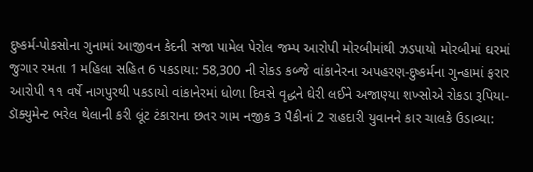દુષ્કર્મ-પોકસોના ગુનામાં આજીવન કેદની સજા પામેલ પેરોલ જમ્પ આરોપી મોરબીમાંથી ઝડપાયો મોરબીમાં ઘરમાં જુગાર રમતા 1 મહિલા સહિત 6 પકડાયા: 58,300 ની રોકડ કબ્જે વાંકાનેરના અપહરણ-દુષ્કર્મના ગુન્હામાં ફરાર આરોપી ૧૧ વર્ષે નાગપુરથી પકડાયો વાંકાનેરમાં ધોળા દિવસે વૃદ્ધને ઘેરી લઈને અજાણ્યા શખ્સોએ રોકડા રૂપિયા-ડૉક્યુમેન્ટ ભરેલ થેલાની કરી લૂંટ ટંકારાના છતર ગામ નજીક 3 પૈકીનાં 2 રાહદારી યુવાનને કાર ચાલકે ઉડાવ્યા: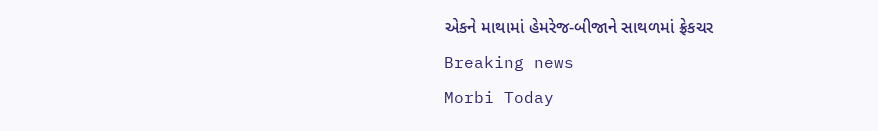એકને માથામાં હેમરેજ-બીજાને સાથળમાં ફ્રેકચર
Breaking news
Morbi Today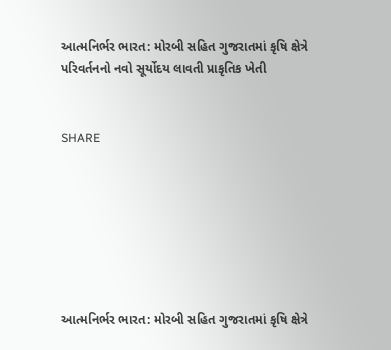આત્મનિર્ભર ભારત: મોરબી સહિત ગુજરાતમાં કૃષિ ક્ષેત્રે પરિવર્તનનો નવો સૂર્યોદય લાવતી પ્રાકૃતિક ખેતી


SHARE







આત્મનિર્ભર ભારત: મોરબી સહિત ગુજરાતમાં કૃષિ ક્ષેત્રે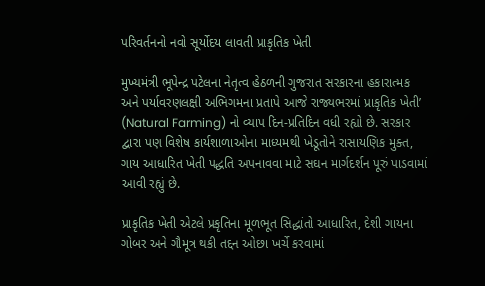પરિવર્તનનો નવો સૂર્યોદય લાવતી પ્રાકૃતિક ખેતી

મુખ્યમંત્રી ભૂપેન્દ્ર પટેલના નેતૃત્વ હેઠળની ગુજરાત સરકારના હકારાત્મક અને પર્યાવરણલક્ષી અભિગમના પ્રતાપે આજે રાજ્યભરમાં પ્રાકૃતિક ખેતી’ (Natural Farming) નો વ્યાપ દિન-પ્રતિદિન વધી રહ્યો છે. સરકાર દ્વારા પણ વિશેષ કાર્યશાળાઓના માધ્યમથી ખેડૂતોને રાસાયણિક મુક્ત, ગાય આધારિત ખેતી પદ્ધતિ અપનાવવા માટે સઘન માર્ગદર્શન પૂરું પાડવામાં આવી રહ્યું છે.

પ્રાકૃતિક ખેતી એટલે પ્રકૃતિના મૂળભૂત સિદ્ધાંતો આધારિત, દેશી ગાયના ગોબર અને ગૌમૂત્ર થકી તદ્દન ઓછા ખર્ચે કરવામાં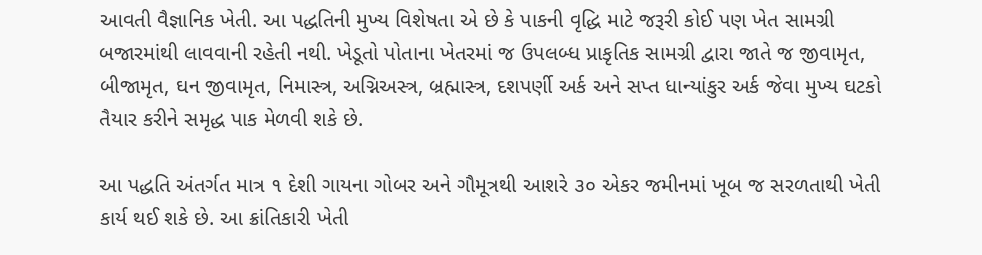આવતી વૈજ્ઞાનિક ખેતી. આ પદ્ધતિની મુખ્ય વિશેષતા એ છે કે પાકની વૃદ્ધિ માટે જરૂરી કોઈ પણ ખેત સામગ્રી બજારમાંથી લાવવાની રહેતી નથી. ખેડૂતો પોતાના ખેતરમાં જ ઉપલબ્ધ પ્રાકૃતિક સામગ્રી દ્વારા જાતે જ જીવામૃત, બીજામૃત, ઘન જીવામૃત, નિમાસ્ત્ર, અગ્નિઅસ્ત્ર, બ્રહ્માસ્ત્ર, દશપર્ણી અર્ક અને સપ્ત ધાન્યાંકુર અર્ક જેવા મુખ્ય ઘટકો તૈયાર કરીને સમૃદ્ધ પાક મેળવી શકે છે.

આ પદ્ધતિ અંતર્ગત માત્ર ૧ દેશી ગાયના ગોબર અને ગૌમૂત્રથી આશરે ૩૦ એકર જમીનમાં ખૂબ જ સરળતાથી ખેતી કાર્ય થઈ શકે છે. આ ક્રાંતિકારી ખેતી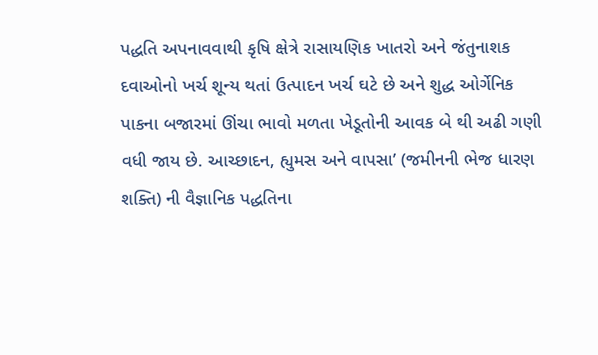પદ્ધતિ અપનાવવાથી કૃષિ ક્ષેત્રે રાસાયણિક ખાતરો અને જંતુનાશક દવાઓનો ખર્ચ શૂન્ય થતાં ઉત્પાદન ખર્ચ ઘટે છે અને શુદ્ધ ઓર્ગેનિક પાકના બજારમાં ઊંચા ભાવો મળતા ખેડૂતોની આવક બે થી અઢી ગણી વધી જાય છે. આચ્છાદન, હ્યુમસ અને વાપસા’ (જમીનની ભેજ ધારણ શક્તિ) ની વૈજ્ઞાનિક પદ્ધતિના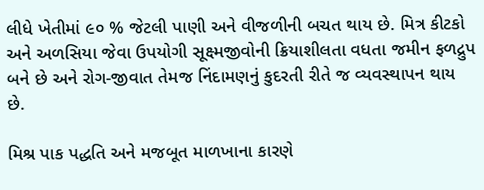લીધે ખેતીમાં ૯૦ % જેટલી પાણી અને વીજળીની બચત થાય છે. મિત્ર કીટકો અને અળસિયા જેવા ઉપયોગી સૂક્ષ્મજીવોની ક્રિયાશીલતા વધતા જમીન ફળદ્રુપ બને છે અને રોગ-જીવાત તેમજ નિંદામણનું કુદરતી રીતે જ વ્યવસ્થાપન થાય છે.

મિશ્ર પાક પદ્ધતિ અને મજબૂત માળખાના કારણે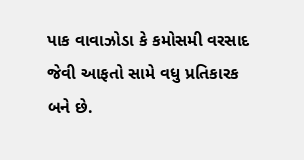પાક વાવાઝોડા કે કમોસમી વરસાદ જેવી આફતો સામે વધુ પ્રતિકારક બને છે.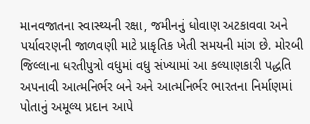માનવજાતના સ્વાસ્થ્યની રક્ષા, જમીનનું ધોવાણ અટકાવવા અને પર્યાવરણની જાળવણી માટે પ્રાકૃતિક ખેતી સમયની માંગ છે. મોરબી જિલ્લાના ધરતીપુત્રો વધુમાં વધુ સંખ્યામાં આ કલ્યાણકારી પદ્ધતિ અપનાવી આત્મનિર્ભર બને અને આત્મનિર્ભર ભારતના નિર્માણમાં પોતાનું અમૂલ્ય પ્રદાન આપે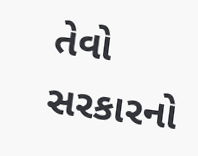તેવો સરકારનો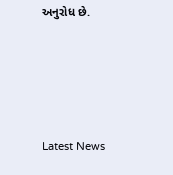અનુરોધ છે.






Latest News